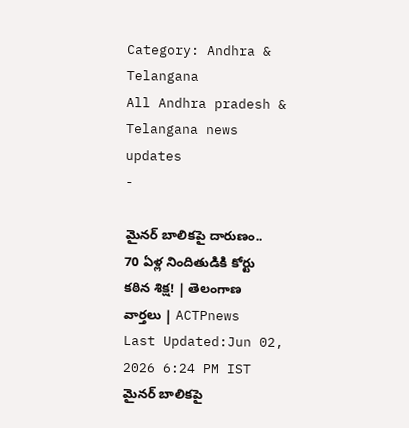Category: Andhra & Telangana
All Andhra pradesh & Telangana news updates
-

మైనర్ బాలికపై దారుణం.. 70 ఏళ్ల నిందితుడికి కోర్టు కఠిన శిక్ష! | తెలంగాణ వార్తలు | ACTPnews
Last Updated:Jun 02, 2026 6:24 PM IST మైనర్ బాలికపై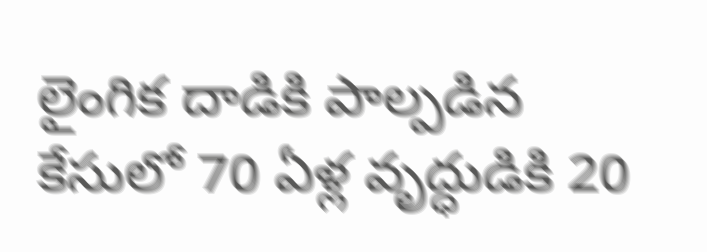లైంగిక దాడికి పాల్పడిన కేసులో 70 ఏళ్ల వృద్ధుడికి 20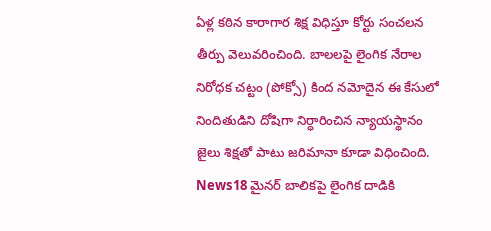ఏళ్ల కఠిన కారాగార శిక్ష విధిస్తూ కోర్టు సంచలన తీర్పు వెలువరించింది. బాలలపై లైంగిక నేరాల నిరోధక చట్టం (పోక్సో) కింద నమోదైన ఈ కేసులో నిందితుడిని దోషిగా నిర్ధారించిన న్యాయస్థానం జైలు శిక్షతో పాటు జరిమానా కూడా విధించింది. News18 మైనర్ బాలికపై లైంగిక దాడికి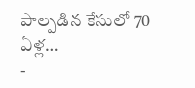పాల్పడిన కేసులో 70 ఏళ్ల…
-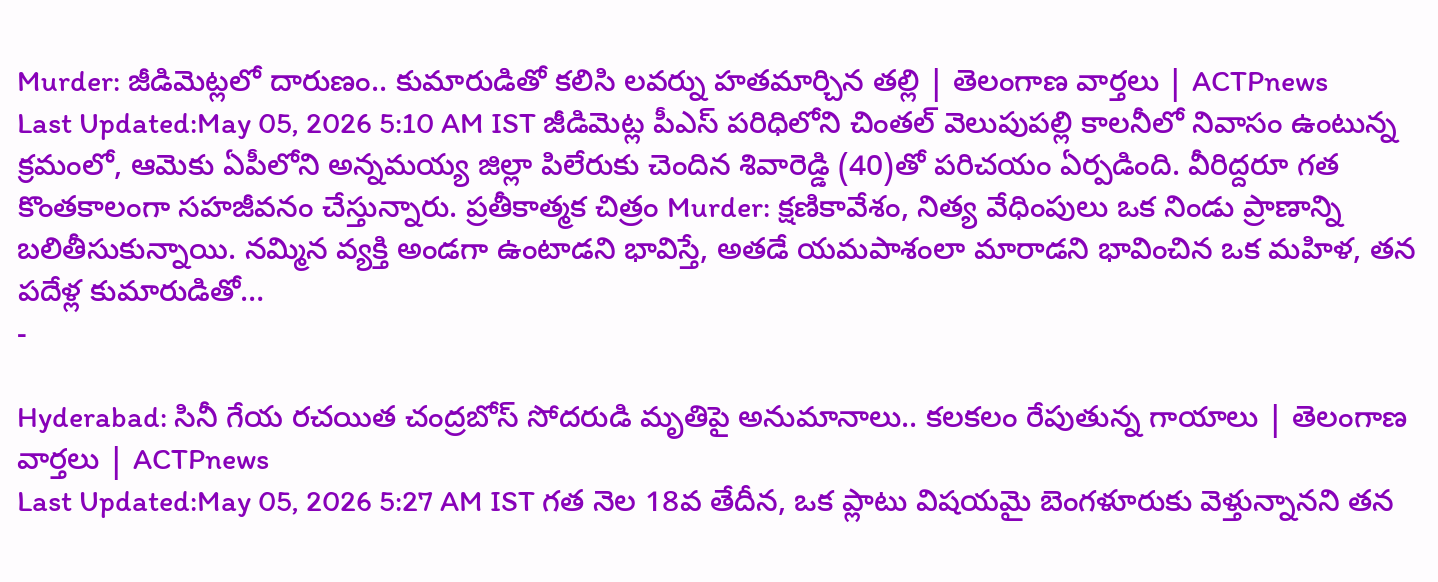Murder: జీడిమెట్లలో దారుణం.. కుమారుడితో కలిసి లవర్ను హతమార్చిన తల్లి | తెలంగాణ వార్తలు | ACTPnews
Last Updated:May 05, 2026 5:10 AM IST జీడిమెట్ల పీఎస్ పరిధిలోని చింతల్ వెలుపుపల్లి కాలనీలో నివాసం ఉంటున్న క్రమంలో, ఆమెకు ఏపీలోని అన్నమయ్య జిల్లా పిలేరుకు చెందిన శివారెడ్డి (40)తో పరిచయం ఏర్పడింది. వీరిద్దరూ గత కొంతకాలంగా సహజీవనం చేస్తున్నారు. ప్రతీకాత్మక చిత్రం Murder: క్షణికావేశం, నిత్య వేధింపులు ఒక నిండు ప్రాణాన్ని బలితీసుకున్నాయి. నమ్మిన వ్యక్తి అండగా ఉంటాడని భావిస్తే, అతడే యమపాశంలా మారాడని భావించిన ఒక మహిళ, తన పదేళ్ల కుమారుడితో…
-

Hyderabad: సినీ గేయ రచయిత చంద్రబోస్ సోదరుడి మృతిపై అనుమానాలు.. కలకలం రేపుతున్న గాయాలు | తెలంగాణ వార్తలు | ACTPnews
Last Updated:May 05, 2026 5:27 AM IST గత నెల 18వ తేదీన, ఒక ప్లాటు విషయమై బెంగళూరుకు వెళ్తున్నానని తన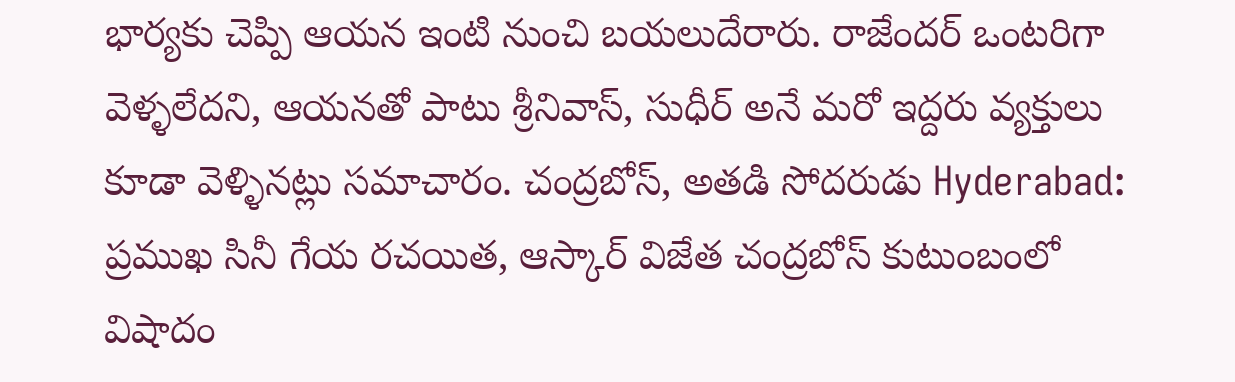భార్యకు చెప్పి ఆయన ఇంటి నుంచి బయలుదేరారు. రాజేందర్ ఒంటరిగా వెళ్ళలేదని, ఆయనతో పాటు శ్రీనివాస్, సుధీర్ అనే మరో ఇద్దరు వ్యక్తులు కూడా వెళ్ళినట్లు సమాచారం. చంద్రబోస్, అతడి సోదరుడు Hyderabad: ప్రముఖ సినీ గేయ రచయిత, ఆస్కార్ విజేత చంద్రబోస్ కుటుంబంలో విషాదం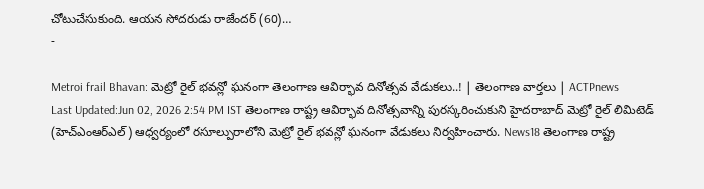చోటుచేసుకుంది. ఆయన సోదరుడు రాజేందర్ (60)…
-

Metroi frail Bhavan: మెట్రో రైల్ భవన్లో ఘనంగా తెలంగాణ ఆవిర్భావ దినోత్సవ వేడుకలు..! | తెలంగాణ వార్తలు | ACTPnews
Last Updated:Jun 02, 2026 2:54 PM IST తెలంగాణ రాష్ట్ర ఆవిర్భావ దినోత్సవాన్ని పురస్కరించుకుని హైదరాబాద్ మెట్రో రైల్ లిమిటెడ్ (హెచ్ఎంఆర్ఎల్) ఆధ్వర్యంలో రసూల్పురాలోని మెట్రో రైల్ భవన్లో ఘనంగా వేడుకలు నిర్వహించారు. News18 తెలంగాణ రాష్ట్ర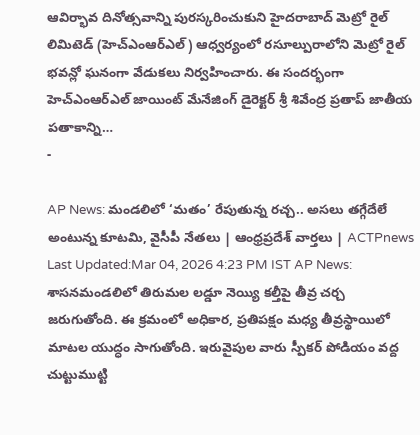ఆవిర్భావ దినోత్సవాన్ని పురస్కరించుకుని హైదరాబాద్ మెట్రో రైల్ లిమిటెడ్ (హెచ్ఎంఆర్ఎల్) ఆధ్వర్యంలో రసూల్పురాలోని మెట్రో రైల్ భవన్లో ఘనంగా వేడుకలు నిర్వహించారు. ఈ సందర్భంగా హెచ్ఎంఆర్ఎల్ జాయింట్ మేనేజింగ్ డైరెక్టర్ శ్రీ శివేంద్ర ప్రతాప్ జాతీయ పతాకాన్ని…
-

AP News: మండలిలో ‘మతం’ రేపుతున్న రచ్చ.. అసలు తగ్గేదేలే అంటున్న కూటమి, వైసీపీ నేతలు | ఆంధ్రప్రదేశ్ వార్తలు | ACTPnews
Last Updated:Mar 04, 2026 4:23 PM IST AP News: శాసనమండలిలో తిరుమల లడ్డూ నెయ్యి కల్తీపై తీవ్ర చర్చ జరుగుతోంది. ఈ క్రమంలో అధికార, ప్రతిపక్షం మధ్య తీవ్రస్థాయిలో మాటల యుద్ధం సాగుతోంది. ఇరువైపుల వారు స్పీకర్ పోడియం వద్ద చుట్టుముట్టి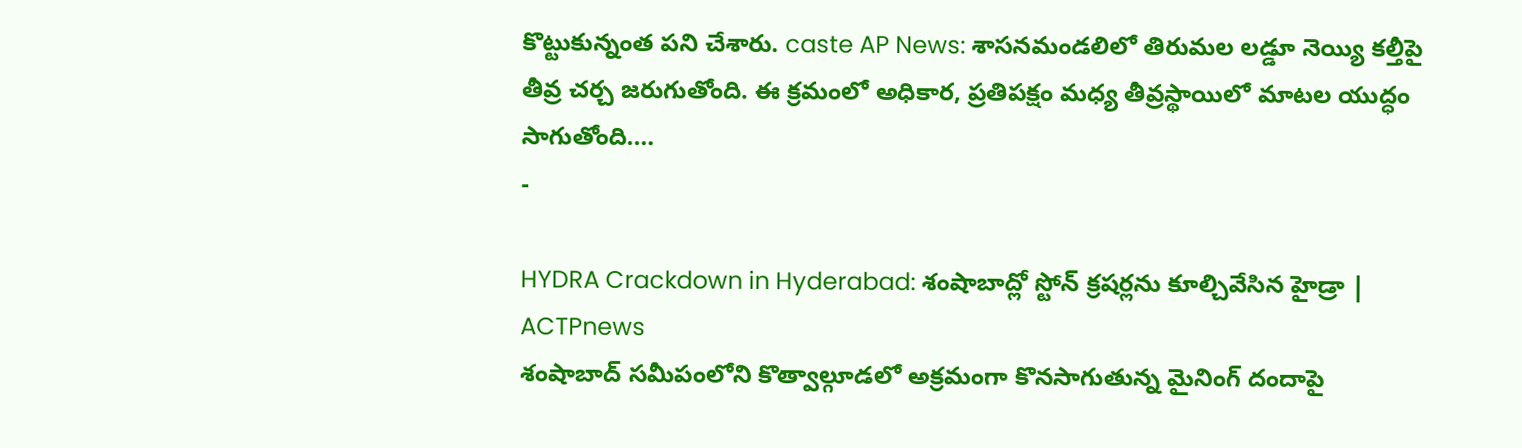కొట్టుకున్నంత పని చేశారు. caste AP News: శాసనమండలిలో తిరుమల లడ్డూ నెయ్యి కల్తీపై తీవ్ర చర్చ జరుగుతోంది. ఈ క్రమంలో అధికార, ప్రతిపక్షం మధ్య తీవ్రస్థాయిలో మాటల యుద్ధం సాగుతోంది.…
-

HYDRA Crackdown in Hyderabad: శంషాబాద్లో స్టోన్ క్రషర్లను కూల్చివేసిన హైడ్రా | ACTPnews
శంషాబాద్ సమీపంలోని కొత్వాల్గూడలో అక్రమంగా కొనసాగుతున్న మైనింగ్ దందాపై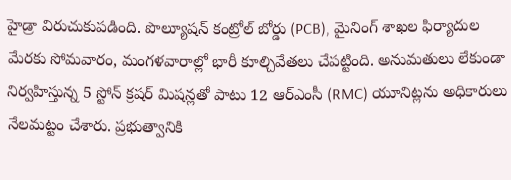హైడ్రా విరుచుకుపడింది. పొల్యూషన్ కంట్రోల్ బోర్డు (PCB), మైనింగ్ శాఖల ఫిర్యాదుల మేరకు సోమవారం, మంగళవారాల్లో భారీ కూల్చివేతలు చేపట్టింది. అనుమతులు లేకుండా నిర్వహిస్తున్న 5 స్టోన్ క్రషర్ మిషన్లతో పాటు 12 ఆర్ఎంసీ (RMC) యూనిట్లను అధికారులు నేలమట్టం చేశారు. ప్రభుత్వానికి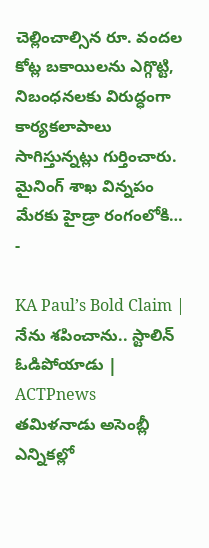చెల్లించాల్సిన రూ. వందల కోట్ల బకాయిలను ఎగ్గొట్టి, నిబంధనలకు విరుద్ధంగా కార్యకలాపాలు సాగిస్తున్నట్లు గుర్తించారు. మైనింగ్ శాఖ విన్నపం మేరకు హైడ్రా రంగంలోకి…
-

KA Paul’s Bold Claim | నేను శపించాను.. స్టాలిన్ ఓడిపోయాడు | ACTPnews
తమిళనాడు అసెంబ్లీ ఎన్నికల్లో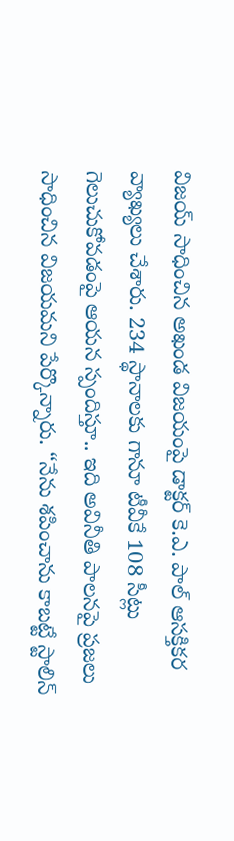విజయ్ సాధించిన అఖండ విజయంపై డాక్టర్ కె.ఎ. పాల్ ఆసక్తికర వ్యాఖ్యలు చేశారు. 234 స్థానాలకు గానూ టీవీకే 108 సీట్లు గెలుచుకోవడంపై ఆయన స్పందిస్తూ.. ఇది అవినీతి పాలనపై ప్రజలు సాధించిన విజయమని పేర్కొన్నారు. “నేను శపించాను కాబట్టే స్టాలిన్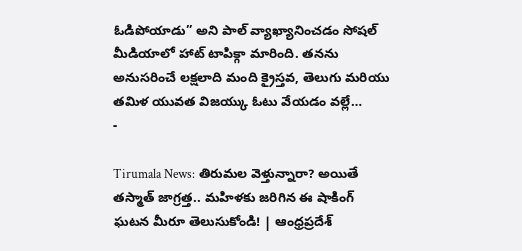ఓడిపోయాడు” అని పాల్ వ్యాఖ్యానించడం సోషల్ మీడియాలో హాట్ టాపిక్గా మారింది. తనను అనుసరించే లక్షలాది మంది క్రైస్తవ, తెలుగు మరియు తమిళ యువత విజయ్కు ఓటు వేయడం వల్లే…
-

Tirumala News: తిరుమల వెళ్తున్నారా? అయితే తస్మాత్ జాగ్రత్త.. మహిళకు జరిగిన ఈ షాకింగ్ ఘటన మీరూ తెలుసుకోండి! | ఆంధ్రప్రదేశ్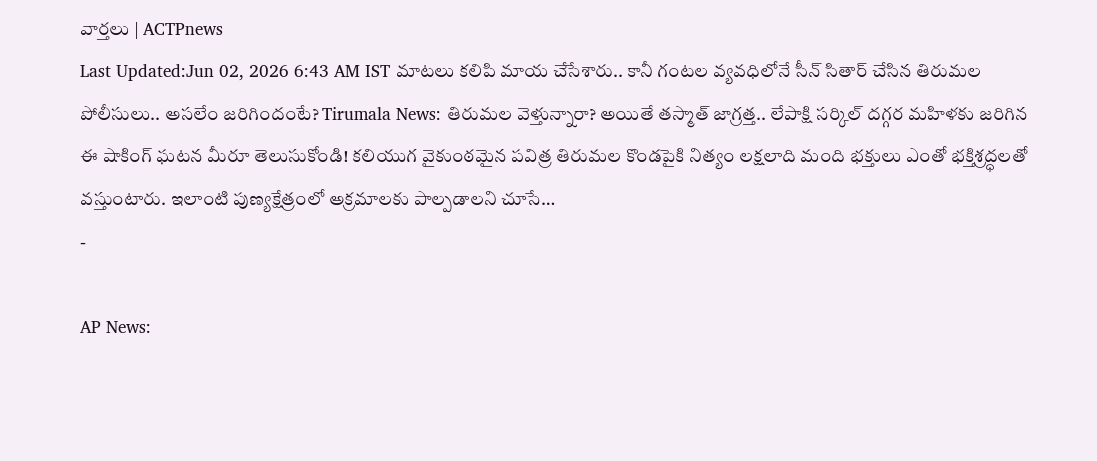వార్తలు | ACTPnews
Last Updated:Jun 02, 2026 6:43 AM IST మాటలు కలిపి మాయ చేసేశారు.. కానీ గంటల వ్యవధిలోనే సీన్ సితార్ చేసిన తిరుమల పోలీసులు.. అసలేం జరిగిందంటే? Tirumala News: తిరుమల వెళ్తున్నారా? అయితే తస్మాత్ జాగ్రత్త.. లేపాక్షి సర్కిల్ దగ్గర మహిళకు జరిగిన ఈ షాకింగ్ ఘటన మీరూ తెలుసుకోండి! కలియుగ వైకుంఠమైన పవిత్ర తిరుమల కొండపైకి నిత్యం లక్షలాది మంది భక్తులు ఎంతో భక్తిశ్రద్ధలతో వస్తుంటారు. ఇలాంటి పుణ్యక్షేత్రంలో అక్రమాలకు పాల్పడాలని చూసే…
-

AP News: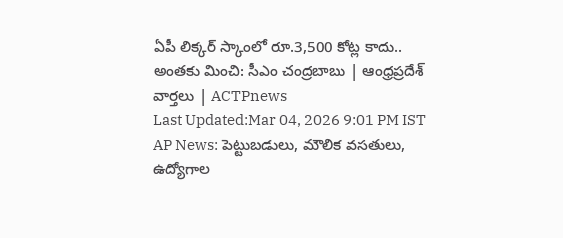ఏపీ లిక్కర్ స్కాంలో రూ.3,500 కోట్ల కాదు.. అంతకు మించి: సీఎం చంద్రబాబు | ఆంధ్రప్రదేశ్ వార్తలు | ACTPnews
Last Updated:Mar 04, 2026 9:01 PM IST AP News: పెట్టుబడులు, మౌలిక వసతులు, ఉద్యోగాల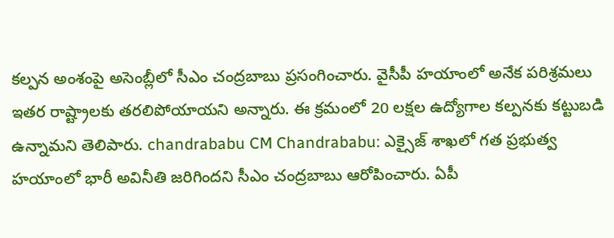కల్పన అంశంపై అసెంబ్లీలో సీఎం చంద్రబాబు ప్రసంగించారు. వైసీపీ హయాంలో అనేక పరిశ్రమలు ఇతర రాష్ట్రాలకు తరలిపోయాయని అన్నారు. ఈ క్రమంలో 20 లక్షల ఉద్యోగాల కల్పనకు కట్టుబడి ఉన్నామని తెలిపారు. chandrababu CM Chandrababu: ఎక్సైజ్ శాఖలో గత ప్రభుత్వ హయాంలో భారీ అవినీతి జరిగిందని సీఎం చంద్రబాబు ఆరోపించారు. ఏపీ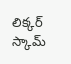లిక్కర్ స్కామ్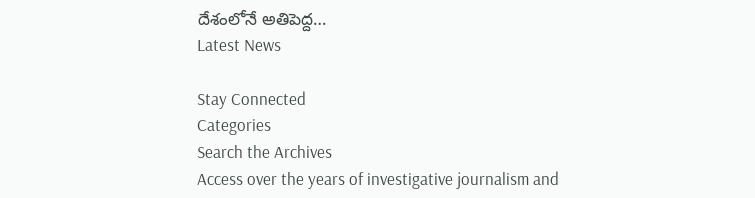దేశంలోనే అతిపెద్ద…
Latest News

Stay Connected
Categories
Search the Archives
Access over the years of investigative journalism and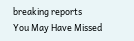breaking reports
You May Have Missed